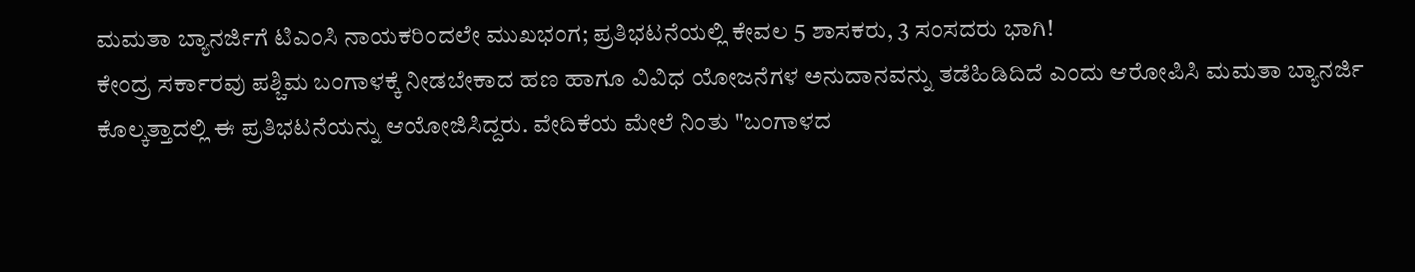ಮಮತಾ ಬ್ಯಾನರ್ಜಿಗೆ ಟಿಎಂಸಿ ನಾಯಕರಿಂದಲೇ ಮುಖಭಂಗ; ಪ್ರತಿಭಟನೆಯಲ್ಲಿ ಕೇವಲ 5 ಶಾಸಕರು, 3 ಸಂಸದರು ಭಾಗಿ!
ಕೇಂದ್ರ ಸರ್ಕಾರವು ಪಶ್ಚಿಮ ಬಂಗಾಳಕ್ಕೆ ನೀಡಬೇಕಾದ ಹಣ ಹಾಗೂ ವಿವಿಧ ಯೋಜನೆಗಳ ಅನುದಾನವನ್ನು ತಡೆಹಿಡಿದಿದೆ ಎಂದು ಆರೋಪಿಸಿ ಮಮತಾ ಬ್ಯಾನರ್ಜಿ ಕೊಲ್ಕತ್ತಾದಲ್ಲಿ ಈ ಪ್ರತಿಭಟನೆಯನ್ನು ಆಯೋಜಿಸಿದ್ದರು. ವೇದಿಕೆಯ ಮೇಲೆ ನಿಂತು "ಬಂಗಾಳದ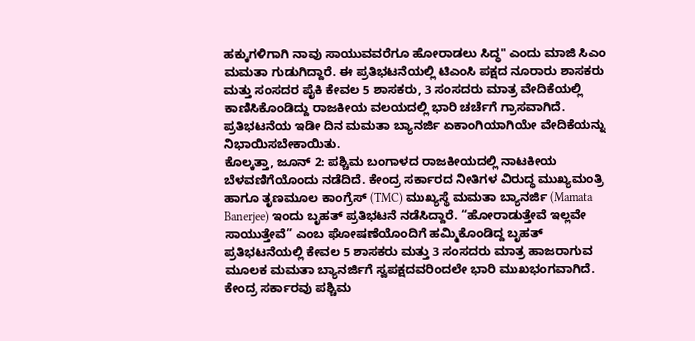ಹಕ್ಕುಗಳಿಗಾಗಿ ನಾವು ಸಾಯುವವರೆಗೂ ಹೋರಾಡಲು ಸಿದ್ಧ" ಎಂದು ಮಾಜಿ ಸಿಎಂ ಮಮತಾ ಗುಡುಗಿದ್ದಾರೆ. ಈ ಪ್ರತಿಭಟನೆಯಲ್ಲಿ ಟಿಎಂಸಿ ಪಕ್ಷದ ನೂರಾರು ಶಾಸಕರು ಮತ್ತು ಸಂಸದರ ಪೈಕಿ ಕೇವಲ 5 ಶಾಸಕರು, 3 ಸಂಸದರು ಮಾತ್ರ ವೇದಿಕೆಯಲ್ಲಿ ಕಾಣಿಸಿಕೊಂಡಿದ್ದು ರಾಜಕೀಯ ವಲಯದಲ್ಲಿ ಭಾರಿ ಚರ್ಚೆಗೆ ಗ್ರಾಸವಾಗಿದೆ. ಪ್ರತಿಭಟನೆಯ ಇಡೀ ದಿನ ಮಮತಾ ಬ್ಯಾನರ್ಜಿ ಏಕಾಂಗಿಯಾಗಿಯೇ ವೇದಿಕೆಯನ್ನು ನಿಭಾಯಿಸಬೇಕಾಯಿತು.
ಕೊಲ್ಕತ್ತಾ, ಜೂನ್ 2: ಪಶ್ಚಿಮ ಬಂಗಾಳದ ರಾಜಕೀಯದಲ್ಲಿ ನಾಟಕೀಯ ಬೆಳವಣಿಗೆಯೊಂದು ನಡೆದಿದೆ. ಕೇಂದ್ರ ಸರ್ಕಾರದ ನೀತಿಗಳ ವಿರುದ್ಧ ಮುಖ್ಯಮಂತ್ರಿ ಹಾಗೂ ತೃಣಮೂಲ ಕಾಂಗ್ರೆಸ್ (TMC) ಮುಖ್ಯಸ್ಥೆ ಮಮತಾ ಬ್ಯಾನರ್ಜಿ (Mamata Banerjee) ಇಂದು ಬೃಹತ್ ಪ್ರತಿಭಟನೆ ನಡೆಸಿದ್ದಾರೆ. “ಹೋರಾಡುತ್ತೇವೆ ಇಲ್ಲವೇ ಸಾಯುತ್ತೇವೆ” ಎಂಬ ಘೋಷಣೆಯೊಂದಿಗೆ ಹಮ್ಮಿಕೊಂಡಿದ್ದ ಬೃಹತ್ ಪ್ರತಿಭಟನೆಯಲ್ಲಿ ಕೇವಲ 5 ಶಾಸಕರು ಮತ್ತು 3 ಸಂಸದರು ಮಾತ್ರ ಹಾಜರಾಗುವ ಮೂಲಕ ಮಮತಾ ಬ್ಯಾನರ್ಜಿಗೆ ಸ್ವಪಕ್ಷದವರಿಂದಲೇ ಭಾರಿ ಮುಖಭಂಗವಾಗಿದೆ.
ಕೇಂದ್ರ ಸರ್ಕಾರವು ಪಶ್ಚಿಮ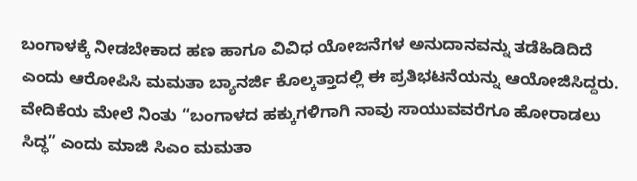ಬಂಗಾಳಕ್ಕೆ ನೀಡಬೇಕಾದ ಹಣ ಹಾಗೂ ವಿವಿಧ ಯೋಜನೆಗಳ ಅನುದಾನವನ್ನು ತಡೆಹಿಡಿದಿದೆ ಎಂದು ಆರೋಪಿಸಿ ಮಮತಾ ಬ್ಯಾನರ್ಜಿ ಕೊಲ್ಕತ್ತಾದಲ್ಲಿ ಈ ಪ್ರತಿಭಟನೆಯನ್ನು ಆಯೋಜಿಸಿದ್ದರು. ವೇದಿಕೆಯ ಮೇಲೆ ನಿಂತು “ಬಂಗಾಳದ ಹಕ್ಕುಗಳಿಗಾಗಿ ನಾವು ಸಾಯುವವರೆಗೂ ಹೋರಾಡಲು ಸಿದ್ಧ” ಎಂದು ಮಾಜಿ ಸಿಎಂ ಮಮತಾ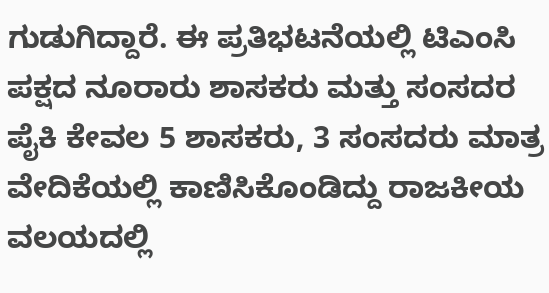ಗುಡುಗಿದ್ದಾರೆ. ಈ ಪ್ರತಿಭಟನೆಯಲ್ಲಿ ಟಿಎಂಸಿ ಪಕ್ಷದ ನೂರಾರು ಶಾಸಕರು ಮತ್ತು ಸಂಸದರ ಪೈಕಿ ಕೇವಲ 5 ಶಾಸಕರು, 3 ಸಂಸದರು ಮಾತ್ರ ವೇದಿಕೆಯಲ್ಲಿ ಕಾಣಿಸಿಕೊಂಡಿದ್ದು ರಾಜಕೀಯ ವಲಯದಲ್ಲಿ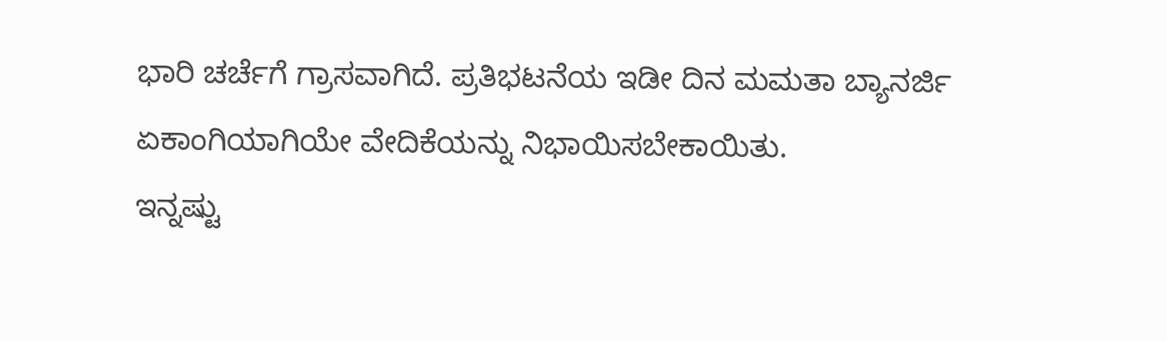ಭಾರಿ ಚರ್ಚೆಗೆ ಗ್ರಾಸವಾಗಿದೆ. ಪ್ರತಿಭಟನೆಯ ಇಡೀ ದಿನ ಮಮತಾ ಬ್ಯಾನರ್ಜಿ ಏಕಾಂಗಿಯಾಗಿಯೇ ವೇದಿಕೆಯನ್ನು ನಿಭಾಯಿಸಬೇಕಾಯಿತು.
ಇನ್ನಷ್ಟು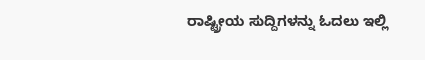ರಾಷ್ಟ್ರೀಯ ಸುದ್ದಿಗಳನ್ನು ಓದಲು ಇಲ್ಲಿ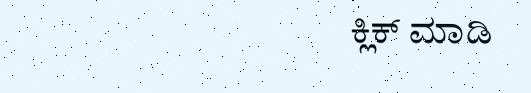ಕ್ಲಿಕ್ ಮಾಡಿ